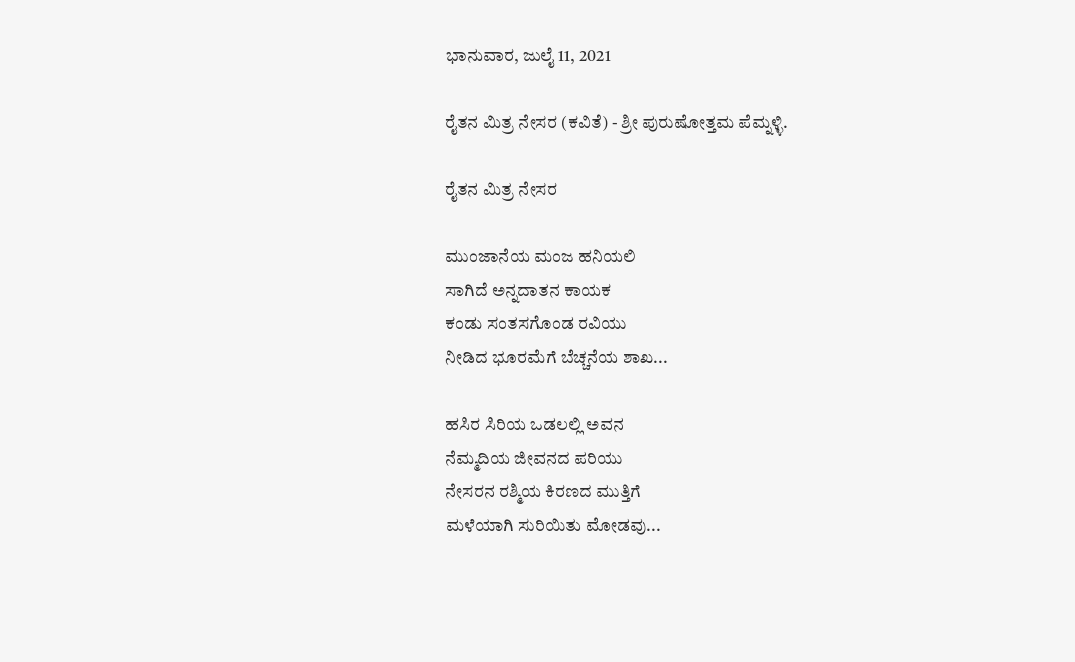ಭಾನುವಾರ, ಜುಲೈ 11, 2021

ರೈತನ ಮಿತ್ರ ನೇಸರ (ಕವಿತೆ) - ಶ್ರೀ ಪುರುಷೋತ್ತಮ ಪೆಮ್ನಳ್ಳಿ.

ರೈತನ ಮಿತ್ರ ನೇಸರ

ಮುಂಜಾನೆಯ ಮಂಜ ಹನಿಯಲಿ
ಸಾಗಿದೆ ಅನ್ನದಾತನ ಕಾಯಕ
ಕಂಡು ಸಂತಸಗೊಂಡ ರವಿಯು
ನೀಡಿದ ಭೂರಮೆಗೆ ಬೆಚ್ಚನೆಯ ಶಾಖ...

ಹಸಿರ ಸಿರಿಯ ಒಡಲಲ್ಲಿ ಅವನ
ನೆಮ್ಮದಿಯ ಜೀವನದ ಪರಿಯು
ನೇಸರನ ರಶ್ಮಿಯ ಕಿರಣದ ಮುತ್ತಿಗೆ
ಮಳೆಯಾಗಿ ಸುರಿಯಿತು ಮೋಡವು...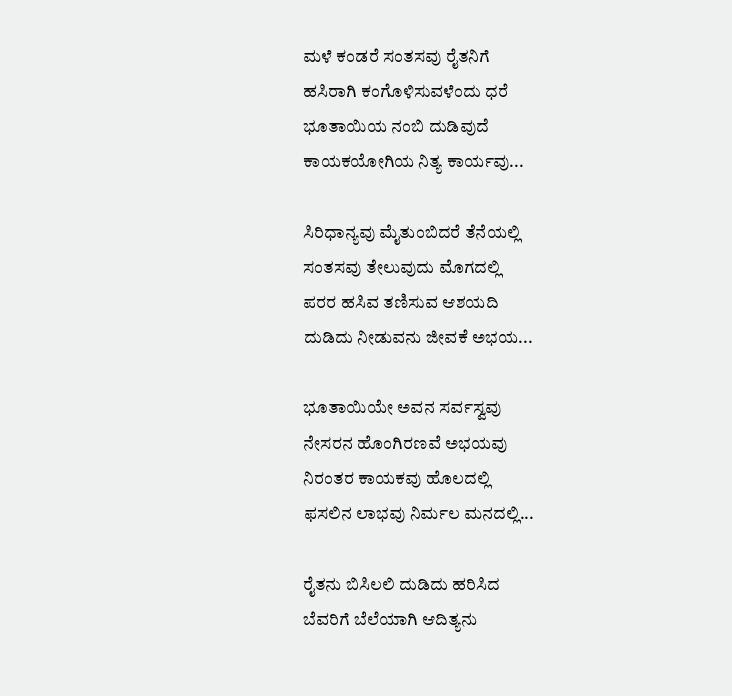ಮಳೆ ಕಂಡರೆ ಸಂತಸವು ರೈತನಿಗೆ
ಹಸಿರಾಗಿ ಕಂಗೊಳಿಸುವಳೆಂದು ಧರೆ
ಭೂತಾಯಿಯ ನಂಬಿ ದುಡಿವುದೆ
ಕಾಯಕಯೋಗಿಯ ನಿತ್ಯ ಕಾರ್ಯವು...

ಸಿರಿಧಾನ್ಯವು ಮೈತುಂಬಿದರೆ ತೆನೆಯಲ್ಲಿ
ಸಂತಸವು ತೇಲುವುದು ಮೊಗದಲ್ಲಿ
ಪರರ ಹಸಿವ ತಣಿಸುವ ಆಶಯದಿ
ದುಡಿದು ನೀಡುವನು ಜೀವಕೆ ಅಭಯ...

ಭೂತಾಯಿಯೇ ಅವನ ಸರ್ವಸ್ವವು
ನೇಸರನ ಹೊಂಗಿರಣವೆ ಅಭಯವು
ನಿರಂತರ ಕಾಯಕವು ಹೊಲದಲ್ಲಿ
ಫಸಲಿನ ಲಾಭವು ನಿರ್ಮಲ ಮನದಲ್ಲಿ...

ರೈತನು ಬಿಸಿಲಲಿ ದುಡಿದು ಹರಿಸಿದ
ಬೆವರಿಗೆ ಬೆಲೆಯಾಗಿ ಆದಿತ್ಯನು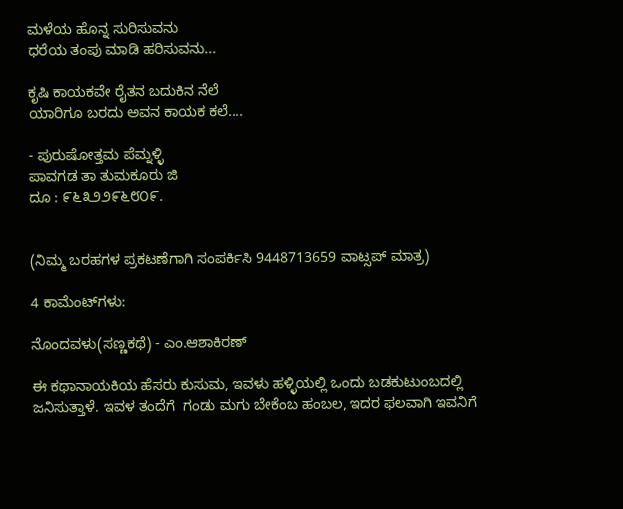ಮಳೆಯ ಹೊನ್ನ ಸುರಿಸುವನು
ಧರೆಯ ತಂಪು ಮಾಡಿ ಹರಿಸುವನು...

ಕೃಷಿ ಕಾಯಕವೇ ರೈತನ ಬದುಕಿನ ನೆಲೆ
ಯಾರಿಗೂ ಬರದು ಅವನ ಕಾಯಕ ಕಲೆ....

- ಪುರುಷೋತ್ತಮ ಪೆಮ್ನಳ್ಳಿ
ಪಾವಗಡ ತಾ ತುಮಕೂರು ಜಿ
ದೂ : ೯೬೩೨೨೯೬೮೦೯.


(ನಿಮ್ಮ ಬರಹಗಳ ಪ್ರಕಟಣೆಗಾಗಿ ಸಂಪರ್ಕಿಸಿ 9448713659 ವಾಟ್ಸಪ್ ಮಾತ್ರ)

4 ಕಾಮೆಂಟ್‌ಗಳು:

ನೊಂದವಳು(ಸಣ್ಣಕಥೆ) - ಎಂ.ಆಶಾಕಿರಣ್

ಈ ಕಥಾನಾಯಕಿಯ ಹೆಸರು ಕುಸುಮ, ಇವಳು ಹಳ್ಳಿಯಲ್ಲಿ ಒಂದು ಬಡಕುಟುಂಬದಲ್ಲಿ ಜನಿಸುತ್ತಾಳೆ. ಇವಳ ತಂದೆಗೆ  ಗಂಡು ಮಗು ಬೇಕೆಂಬ ಹಂಬಲ, ಇದರ ಫಲವಾಗಿ ಇವನಿಗೆ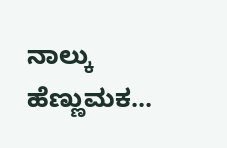ನಾಲ್ಕು ಹೆಣ್ಣುಮಕ...